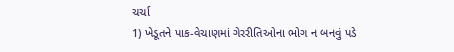ચર્ચા
1) ખેડૂતને પાક-વેચાણમાં ગેરરીતિઓના ભોગ ન બનવું પડે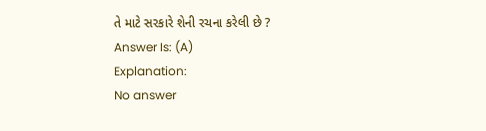તે માટે સરકારે શેની રચના કરેલી છે ?
Answer Is: (A)
Explanation:
No answer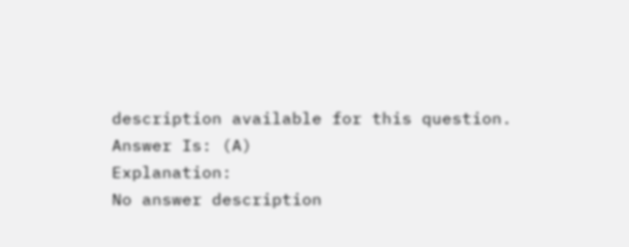description available for this question.
Answer Is: (A)
Explanation:
No answer description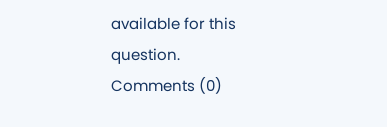available for this question.
Comments (0)